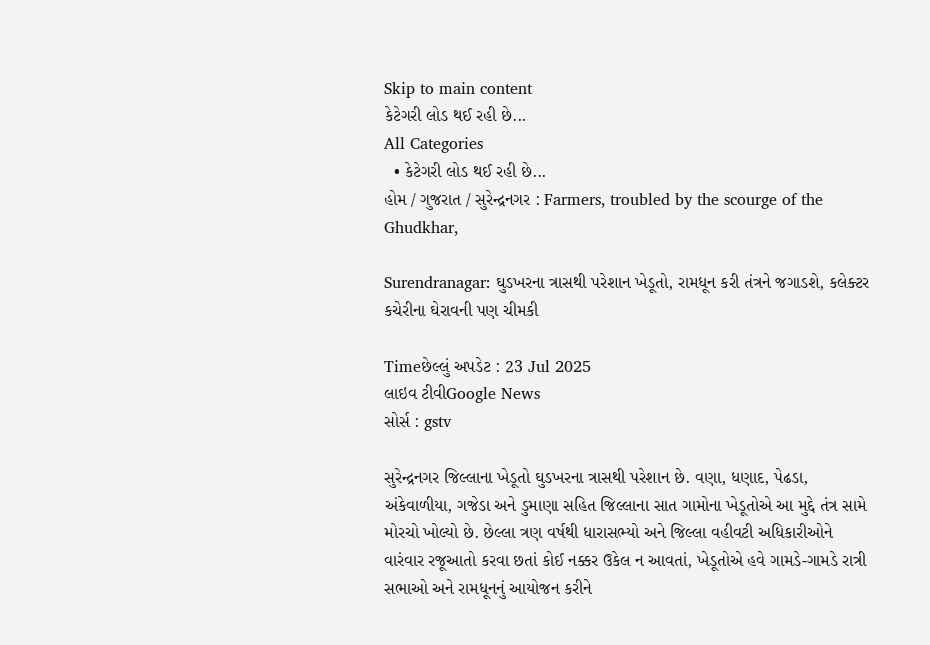Skip to main content
કેટેગરી લોડ થઈ રહી છે...
All Categories
  • કેટેગરી લોડ થઈ રહી છે...
હોમ / ગુજરાત / સુરેન્દ્રનગર : Farmers, troubled by the scourge of the Ghudkhar,

Surendranagar: ઘુડખરના ત્રાસથી પરેશાન ખેડૂતો, રામધૂન કરી તંત્રને જગાડશે, કલેક્ટર કચેરીના ઘેરાવની પણ ચીમકી

Timeછેલ્લું અપડેટ : 23 Jul 2025
લાઇવ ટીવીGoogle News
સોર્સ : gstv

સુરેન્દ્રનગર જિલ્લાના ખેડૂતો ઘુડખરના ત્રાસથી પરેશાન છે. વણા, ધણાદ, પેઢડા, અંકેવાળીયા, ગજેડા અને ડુમાણા સહિત જિલ્લાના સાત ગામોના ખેડૂતોએ આ મુદ્દે તંત્ર સામે મોરચો ખોલ્યો છે. છેલ્લા ત્રણ વર્ષથી ધારાસભ્યો અને જિલ્લા વહીવટી અધિકારીઓને વારંવાર રજૂઆતો કરવા છતાં કોઈ નક્કર ઉકેલ ન આવતાં, ખેડૂતોએ હવે ગામડે-ગામડે રાત્રી સભાઓ અને રામધૂનનું આયોજન કરીને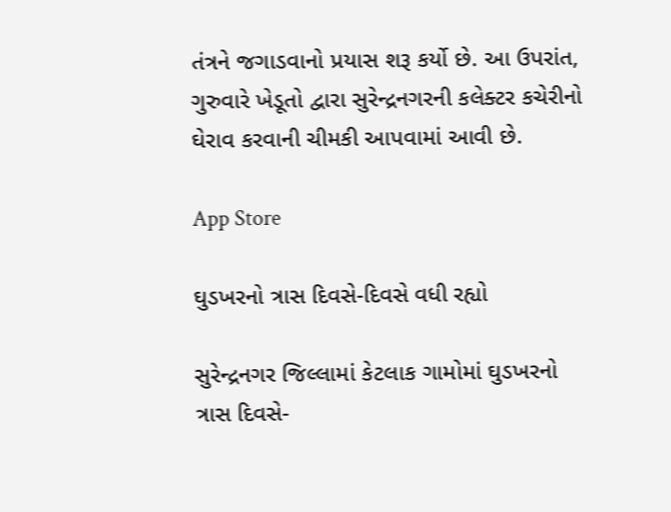તંત્રને જગાડવાનો પ્રયાસ શરૂ કર્યો છે. આ ઉપરાંત, ગુરુવારે ખેડૂતો દ્વારા સુરેન્દ્રનગરની કલેક્ટર કચેરીનો ઘેરાવ કરવાની ચીમકી આપવામાં આવી છે.

App Store

ઘુડખરનો ત્રાસ દિવસે-દિવસે વધી રહ્યો

સુરેન્દ્રનગર જિલ્લામાં કેટલાક ગામોમાં ઘુડખરનો ત્રાસ દિવસે-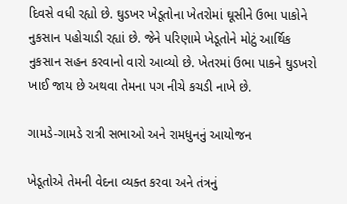દિવસે વધી રહ્યો છે. ઘુડખર ખેડૂતોના ખેતરોમાં ઘૂસીને ઉભા પાકોને નુકસાન પહોચાડી રહ્યાં છે. જેને પરિણામે ખેડૂતોને મોટું આર્થિક નુકસાન સહન કરવાનો વારો આવ્યો છે. ખેતરમાં ઉભા પાકને ઘુડખરો ખાઈ જાય છે અથવા તેમના પગ નીચે કચડી નાખે છે.

ગામડે-ગામડે રાત્રી સભાઓ અને રામધુનનું આયોજન

ખેડૂતોએ તેમની વેદના વ્યક્ત કરવા અને તંત્રનું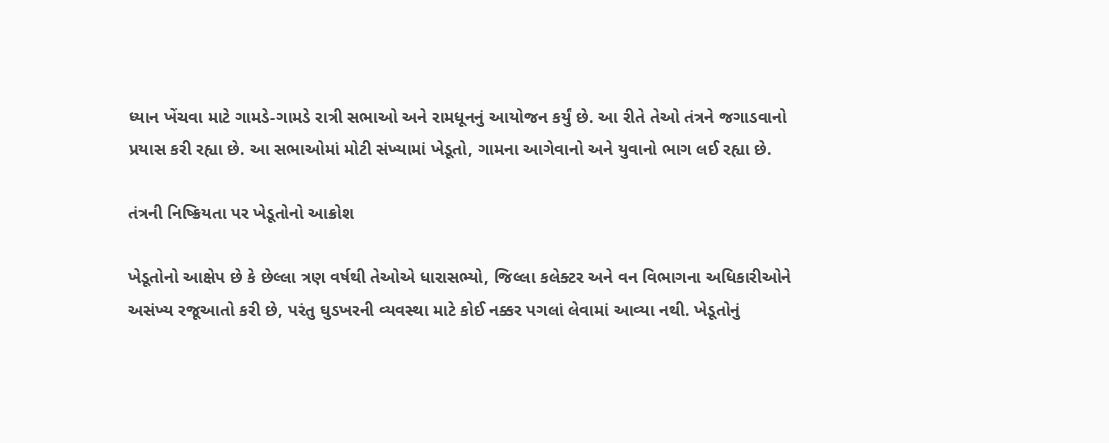ધ્યાન ખેંચવા માટે ગામડે-ગામડે રાત્રી સભાઓ અને રામધૂનનું આયોજન કર્યું છે. આ રીતે તેઓ તંત્રને જગાડવાનો પ્રયાસ કરી રહ્યા છે. આ સભાઓમાં મોટી સંખ્યામાં ખેડૂતો, ગામના આગેવાનો અને યુવાનો ભાગ લઈ રહ્યા છે.

તંત્રની નિષ્ક્રિયતા પર ખેડૂતોનો આક્રોશ

ખેડૂતોનો આક્ષેપ છે કે છેલ્લા ત્રણ વર્ષથી તેઓએ ધારાસભ્યો, જિલ્લા કલેક્ટર અને વન વિભાગના અધિકારીઓને અસંખ્ય રજૂઆતો કરી છે, પરંતુ ઘુડખરની વ્યવસ્થા માટે કોઈ નક્કર પગલાં લેવામાં આવ્યા નથી. ખેડૂતોનું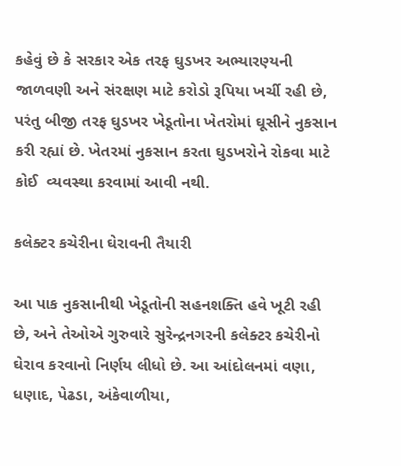કહેવું છે કે સરકાર એક તરફ ઘુડખર અભ્યારણ્યની જાળવણી અને સંરક્ષણ માટે કરોડો રૂપિયા ખર્ચી રહી છે, પરંતુ બીજી તરફ ઘુડખર ખેડૂતોના ખેતરોમાં ઘૂસીને નુકસાન કરી રહ્યાં છે. ખેતરમાં નુકસાન કરતા ઘુડખરોને રોકવા માટે કોઈ  વ્યવસ્થા કરવામાં આવી નથી.

કલેક્ટર કચેરીના ઘેરાવની તૈયારી

આ પાક નુકસાનીથી ખેડૂતોની સહનશક્તિ હવે ખૂટી રહી છે, અને તેઓએ ગુરુવારે સુરેન્દ્રનગરની કલેક્ટર કચેરીનો ઘેરાવ કરવાનો નિર્ણય લીધો છે. આ આંદોલનમાં વણા, ધણાદ, પેઢડા, અંકેવાળીયા,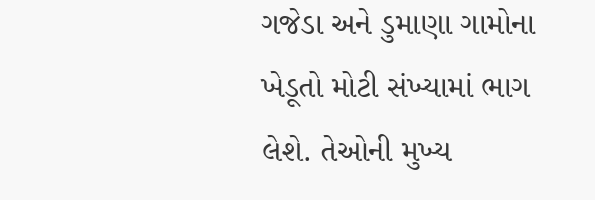ગજેડા અને ડુમાણા ગામોના ખેડૂતો મોટી સંખ્યામાં ભાગ લેશે. તેઓની મુખ્ય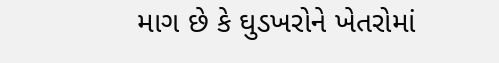માગ છે કે ઘુડખરોને ખેતરોમાં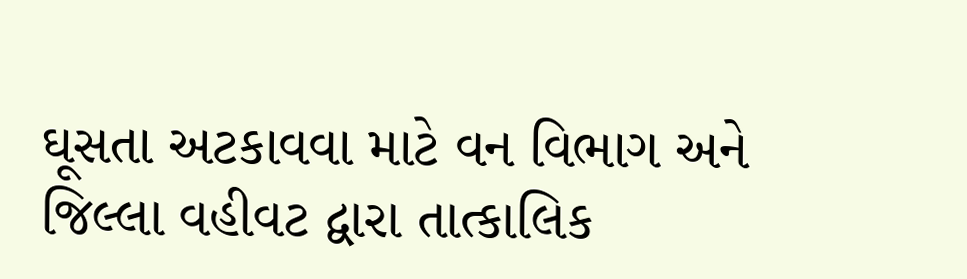ઘૂસતા અટકાવવા માટે વન વિભાગ અને જિલ્લા વહીવટ દ્વારા તાત્કાલિક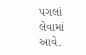પગલાં લેવામાં આવે.